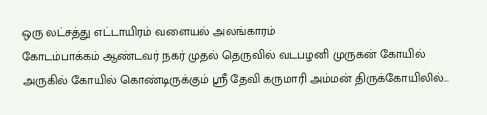ஒரு லட்சத்து எட்டாயிரம் வளையல் அலங்காரம்
கோடம்பாக்கம் ஆண்டவர் நகர் முதல் தெருவில் வடபழனி முருகன் கோயில் அருகில் கோயில் கொண்டிருக்கும் ஸ்ரீ தேவி கருமாரி அம்மன் திருக்கோயிலில்...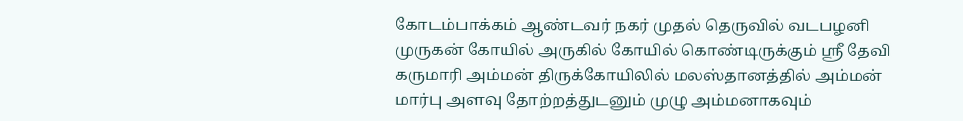கோடம்பாக்கம் ஆண்டவர் நகர் முதல் தெருவில் வடபழனி முருகன் கோயில் அருகில் கோயில் கொண்டிருக்கும் ஸ்ரீ தேவி கருமாரி அம்மன் திருக்கோயிலில் மலஸ்தானத்தில் அம்மன் மார்பு அளவு தோற்றத்துடனும் முழு அம்மனாகவும்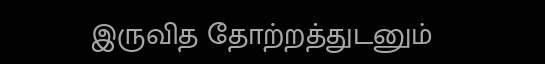இருவித தோற்றத்துடனும்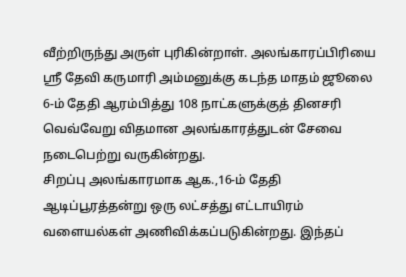வீற்றிருந்து அருள் புரிகின்றாள். அலங்காரப்பிரியை ஸ்ரீ தேவி கருமாரி அம்மனுக்கு கடந்த மாதம் ஜூலை 6-ம் தேதி ஆரம்பித்து 108 நாட்களுக்குத் தினசரி வெவ்வேறு விதமான அலங்காரத்துடன் சேவை நடைபெற்று வருகின்றது.
சிறப்பு அலங்காரமாக ஆக.,16-ம் தேதி ஆடிப்பூரத்தன்று ஒரு லட்சத்து எட்டாயிரம் வளையல்கள் அணிவிக்கப்படுகின்றது. இந்தப்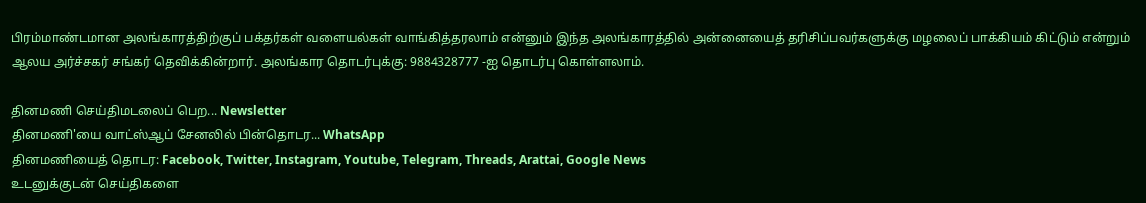பிரம்மாண்டமான அலங்காரத்திற்குப் பக்தர்கள் வளையல்கள் வாங்கித்தரலாம் என்னும் இந்த அலங்காரத்தில் அன்னையைத் தரிசிப்பவர்களுக்கு மழலைப் பாக்கியம் கிட்டும் என்றும் ஆலய அர்ச்சகர் சங்கர் தெவிக்கின்றார். அலங்கார தொடர்புக்கு: 9884328777 -ஐ தொடர்பு கொள்ளலாம்.

தினமணி செய்திமடலைப் பெற... Newsletter
தினமணி'யை வாட்ஸ்ஆப் சேனலில் பின்தொடர... WhatsApp
தினமணியைத் தொடர: Facebook, Twitter, Instagram, Youtube, Telegram, Threads, Arattai, Google News
உடனுக்குடன் செய்திகளை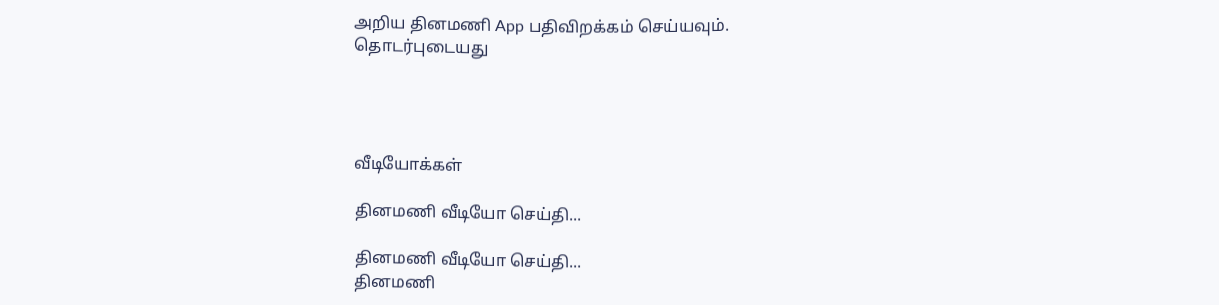அறிய தினமணி App பதிவிறக்கம் செய்யவும்.
தொடர்புடையது




வீடியோக்கள்

தினமணி வீடியோ செய்தி...

தினமணி வீடியோ செய்தி...
தினமணி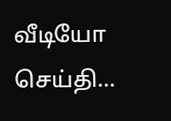வீடியோ செய்தி...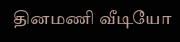தினமணி வீடியோ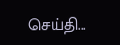செய்தி...